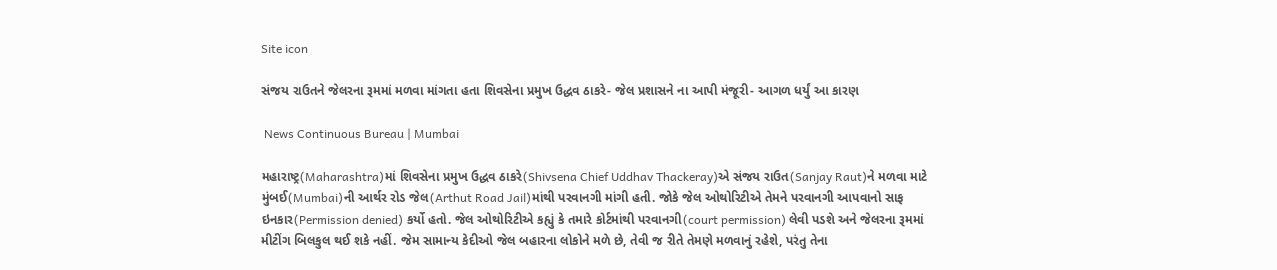Site icon

સંજય રાઉતને જેલરના રૂમમાં મળવા માંગતા હતા શિવસેના પ્રમુખ ઉદ્ધવ ઠાકરે- જેલ પ્રશાસને ના આપી મંજૂરી- આગળ ધર્યું આ કારણ

 News Continuous Bureau | Mumbai

મહારાષ્ટ્ર(Maharashtra)માં શિવસેના પ્રમુખ ઉદ્ધવ ઠાકરે(Shivsena Chief Uddhav Thackeray)એ સંજય રાઉત(Sanjay Raut)ને મળવા માટે મુંબઈ(Mumbai)ની આર્થર રોડ જેલ(Arthut Road Jail)માંથી પરવાનગી માંગી હતી. જોકે જેલ ઓથોરિટીએ તેમને પરવાનગી આપવાનો સાફ ઇનકાર(Permission denied) કર્યો હતો. જેલ ઓથોરિટીએ કહ્યું કે તમારે કોર્ટમાંથી પરવાનગી(court permission) લેવી પડશે અને જેલરના રૂમમાં મીટીંગ બિલકુલ થઈ શકે નહીં. જેમ સામાન્ય કેદીઓ જેલ બહારના લોકોને મળે છે, તેવી જ રીતે તેમણે મળવાનું રહેશે, પરંતુ તેના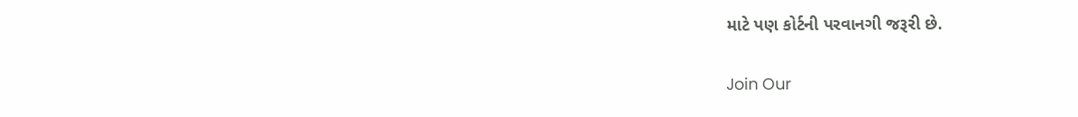માટે પણ કોર્ટની પરવાનગી જરૂરી છે.

Join Our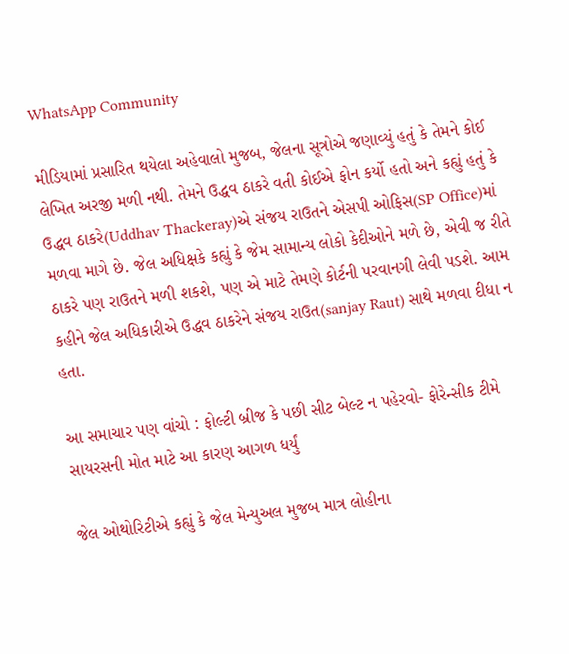WhatsApp Community

મીડિયામાં પ્રસારિત થયેલા અહેવાલો મુજબ, જેલના સૂત્રોએ જણાવ્યું હતું કે તેમને કોઈ લેખિત અરજી મળી નથી. તેમને ઉદ્ધવ ઠાકરે વતી કોઈએ ફોન કર્યો હતો અને કહ્યું હતું કે ઉદ્ધવ ઠાકરે(Uddhav Thackeray)એ સંજય રાઉતને એસપી ઓફિસ(SP Office)માં મળવા માગે છે. જેલ અધિક્ષકે કહ્યું કે જેમ સામાન્ય લોકો કેદીઓને મળે છે, એવી જ રીતે ઠાકરે પણ રાઉતને મળી શકશે, પણ એ માટે તેમણે કોર્ટની પરવાનગી લેવી પડશે. આમ કહીને જેલ અધિકારીએ ઉદ્ધવ ઠાકરેને સંજય રાઉત(sanjay Raut) સાથે મળવા દીધા ન હતા.

આ સમાચાર પણ વાંચો : ફોલ્ટી બ્રીજ કે પછી સીટ બેલ્ટ ન પહેરવો- ફોરેન્સીક ટીમે સાયરસની મોત માટે આ કારણ આગળ ધર્યું

જેલ ઓથોરિટીએ કહ્યું કે જેલ મેન્યુઅલ મુજબ માત્ર લોહીના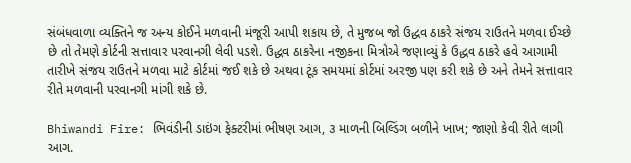સંબંધવાળા વ્યક્તિને જ અન્ય કોઈને મળવાની મંજૂરી આપી શકાય છે, તે મુજબ જો ઉદ્ધવ ઠાકરે સંજય રાઉતને મળવા ઈચ્છે છે તો તેમણે કોર્ટની સત્તાવાર પરવાનગી લેવી પડશે. ઉદ્ધવ ઠાકરેના નજીકના મિત્રોએ જણાવ્યું કે ઉદ્ધવ ઠાકરે હવે આગામી તારીખે સંજય રાઉતને મળવા માટે કોર્ટમાં જઈ શકે છે અથવા ટૂંક સમયમાં કોર્ટમાં અરજી પણ કરી શકે છે અને તેમને સત્તાવાર રીતે મળવાની પરવાનગી માંગી શકે છે.

Bhiwandi Fire: ભિવંડીની ડાઇંગ ફેક્ટરીમાં ભીષણ આગ, ૩ માળની બિલ્ડિંગ બળીને ખાખ; જાણો કેવી રીતે લાગી આગ.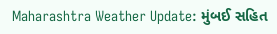Maharashtra Weather Update: મુંબઈ સહિત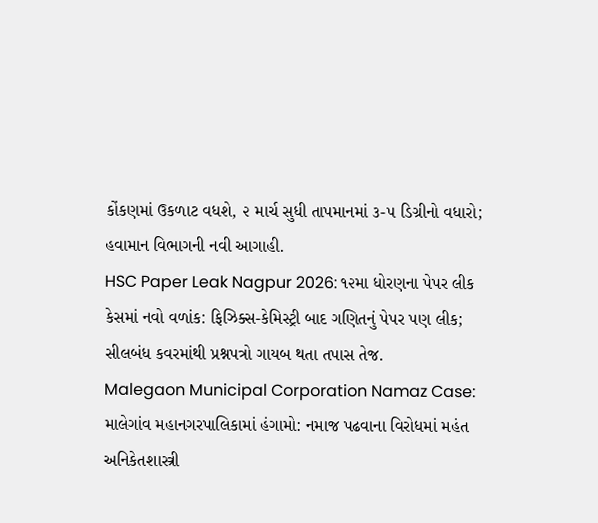કોંકણમાં ઉકળાટ વધશે, ૨ માર્ચ સુધી તાપમાનમાં ૩-૫ ડિગ્રીનો વધારો; હવામાન વિભાગની નવી આગાહી.
HSC Paper Leak Nagpur 2026: ૧૨મા ધોરણના પેપર લીક કેસમાં નવો વળાંક: ફિઝિક્સ-કેમિસ્ટ્રી બાદ ગણિતનું પેપર પણ લીક; સીલબંધ કવરમાંથી પ્રશ્નપત્રો ગાયબ થતા તપાસ તેજ.
Malegaon Municipal Corporation Namaz Case: માલેગાંવ મહાનગરપાલિકામાં હંગામો: નમાજ પઢવાના વિરોધમાં મહંત અનિકેતશાસ્ત્રી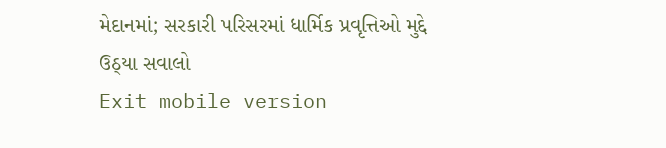મેદાનમાં; સરકારી પરિસરમાં ધાર્મિક પ્રવૃત્તિઓ મુદ્દે ઉઠ્યા સવાલો
Exit mobile version